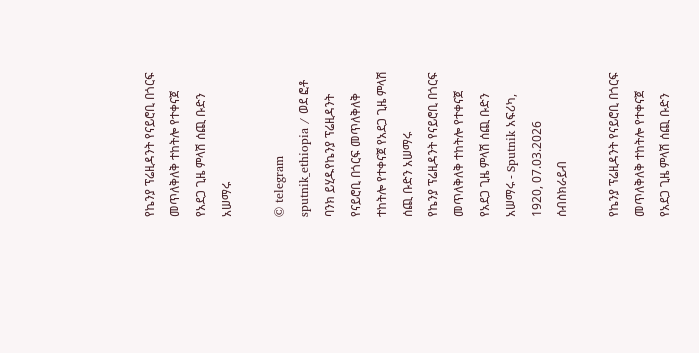የኬንያ ፕሬዚዳንት የናይሮቢ በጎርፍ መጥለቅለቅ ተከትሎ የተቀናጀ የአደጋ ጊዜ ምላሽ ሰጪ ቡድን አሠማሩ

© telegram sputnik_ethiopia / ወደ ፎቶ ባንክ ይሂዱየኬንያ ፕሬዚዳንት የናይሮቢ በጎርፍ መጥለቅለቅ ተከትሎ የተቀናጀ የአደጋ ጊዜ ምላሽ ሰጪ ቡድን አሠማሩ
የኬንያ ፕሬዚዳንት የናይሮቢ በጎርፍ መጥለቅለቅ ተከትሎ የተቀናጀ የአደጋ ጊዜ ምላሽ ሰጪ ቡድን አሠማሩ - Sputnik አፍሪካ, 1920, 07.03.2026
ሰብስክራይብ

የኬንያ ፕሬዚዳንት የናይሮቢ በጎርፍ መጥለቅለቅ ተከትሎ የተቀናጀ የአደጋ ጊዜ ምላሽ ሰጪ ቡድን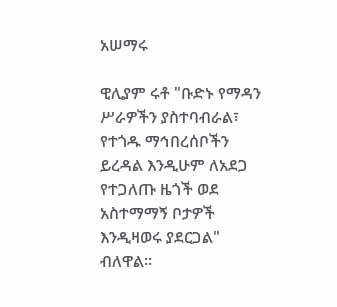አሠማሩ

ዊሊያም ሩቶ "ቡድኑ የማዳን ሥራዎችን ያስተባብራል፣ የተጎዱ ማኅበረሰቦችን ይረዳል እንዲሁም ለአደጋ የተጋለጡ ዜጎች ወደ አስተማማኝ ቦታዎች እንዲዛወሩ ያደርጋል" ብለዋል።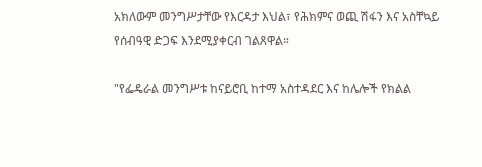አክለውም መንግሥታቸው የእርዳታ እህል፣ የሕክምና ወጪ ሽፋን እና አስቸኳይ የሰብዓዊ ድጋፍ እንደሚያቀርብ ገልጸዋል።

"የፌዴራል መንግሥቱ ከናይሮቢ ከተማ አስተዳደር እና ከሌሎች የክልል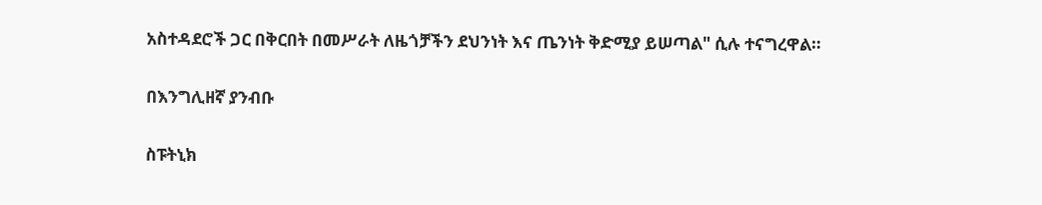አስተዳደሮች ጋር በቅርበት በመሥራት ለዜጎቻችን ደህንነት እና ጤንነት ቅድሚያ ይሠጣል" ሲሉ ተናግረዋል።

በእንግሊዘኛ ያንብቡ

ስፑትኒክ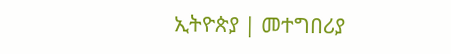ኢትዮጵያ | መተግበሪያ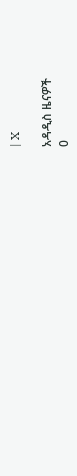| X

አዳዲስ ዜናዎች
0